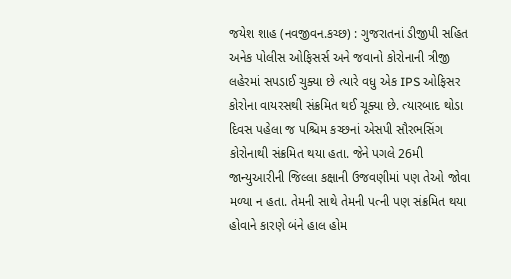જયેશ શાહ (નવજીવન.કચ્છ) : ગુજરાતનાં ડીજીપી સહિત અનેક પોલીસ ઓફિસર્સ અને જવાનો કોરોનાની ત્રીજી લહેરમાં સપડાઈ ચુક્યા છે ત્યારે વધુ એક IPS ઓફિસર કોરોના વાયરસથી સંક્રમિત થઈ ચૂક્યા છે. ત્યારબાદ થોડા દિવસ પહેલા જ પશ્ચિમ કચ્છનાં એસપી સૌરભસિંગ કોરોનાથી સંક્રમિત થયા હતા. જેને પગલે 26મી જાન્યુઆરીની જિલ્લા કક્ષાની ઉજવણીમાં પણ તેઓ જોવા મળ્યા ન હતા. તેમની સાથે તેમની પત્ની પણ સંક્રમિત થયા હોવાને કારણે બંને હાલ હોમ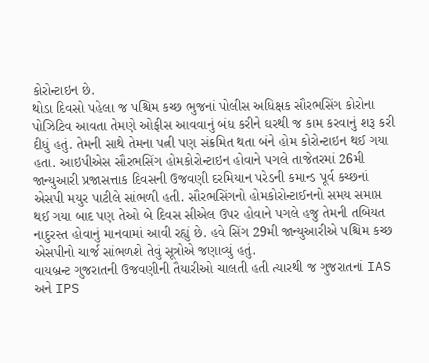કોરોન્ટાઇન છે.
થોડા દિવસો પહેલા જ પશ્ચિમ કચ્છ ભુજનાં પોલીસ અધિક્ષક સૌરભસિંગ કોરોના પોઝિટિવ આવતા તેમણે ઓફીસ આવવાનું બંધ કરીને ઘરથી જ કામ કરવાનું શરૂ કરી દીધું હતું. તેમની સાથે તેમના પત્ની પણ સંક્રમિત થતા બંને હોમ કોરોન્ટાઇન થઈ ગયા હતા. આઇપીએસ સૌરભસિંગ હોમકોરોન્ટાઇન હોવાને પગલે તાજેતરમાં 26મી જાન્યુઆરી પ્રજાસત્તાક દિવસની ઉજવણી દરમિયાન પરેડની કમાન્ડ પૂર્વ કચ્છનાં એસપી મયુર પાટીલે સાંભળી હતી. સૌરભસિંગનો હોમકોરોન્ટાઈનનો સમય સમાપ્ત થઈ ગયા બાદ પણ તેઓ બે દિવસ સીએલ ઉપર હોવાને પગલે હજુ તેમની તબિયત નાદુરસ્ત હોવાનું માનવામાં આવી રહ્યું છે. હવે સિંગ 29મી જાન્યુઆરીએ પશ્ચિમ કચ્છ એસપીનો ચાર્જ સાંભળશે તેવું સૂત્રોએ જણાવ્યું હતું.
વાયબ્રન્ટ ગુજરાતની ઉજવણીની તૈયારીઓ ચાલતી હતી ત્યારથી જ ગુજરાતનાં IAS અને IPS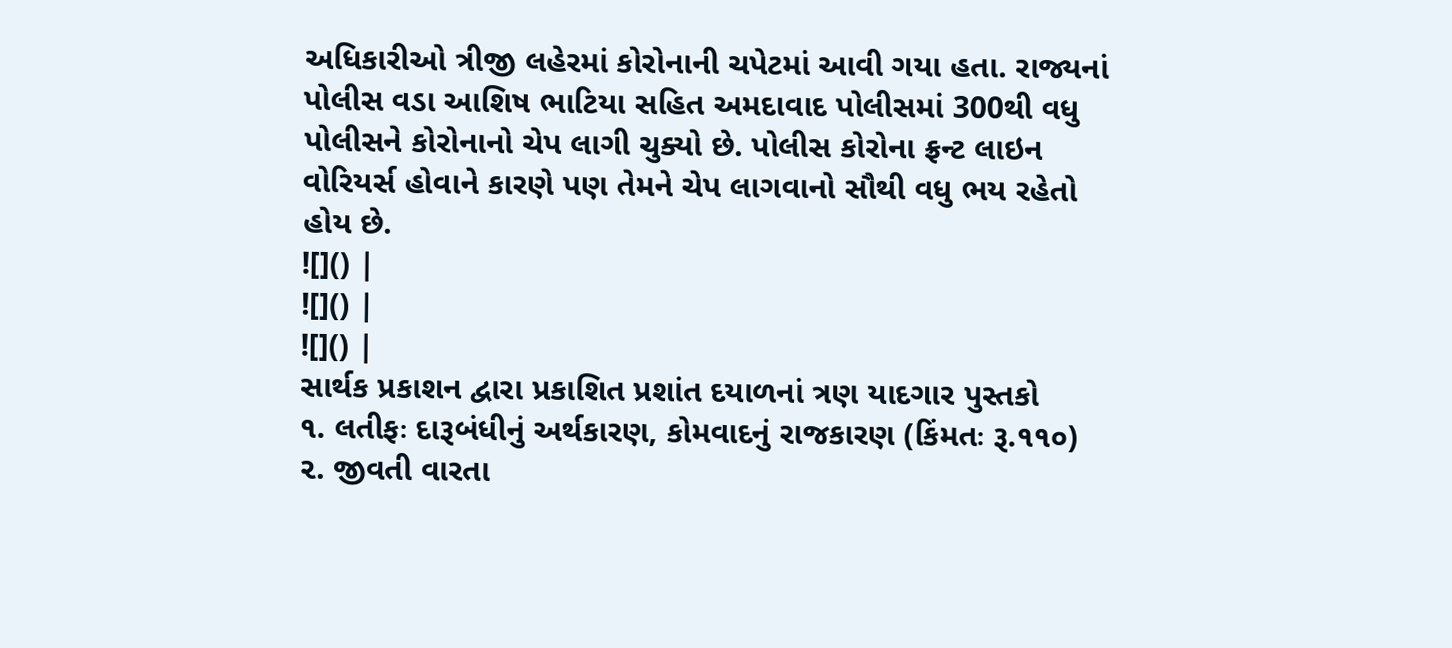અધિકારીઓ ત્રીજી લહેરમાં કોરોનાની ચપેટમાં આવી ગયા હતા. રાજ્યનાં પોલીસ વડા આશિષ ભાટિયા સહિત અમદાવાદ પોલીસમાં 300થી વધુ પોલીસને કોરોનાનો ચેપ લાગી ચુક્યો છે. પોલીસ કોરોના ફ્રન્ટ લાઇન વોરિયર્સ હોવાને કારણે પણ તેમને ચેપ લાગવાનો સૌથી વધુ ભય રહેતો હોય છે.
![]() |
![]() |
![]() |
સાર્થક પ્રકાશન દ્વારા પ્રકાશિત પ્રશાંત દયાળનાં ત્રણ યાદગાર પુસ્તકો
૧. લતીફઃ દારૂબંધીનું અર્થકારણ, કોમવાદનું રાજકારણ (કિંમતઃ રૂ.૧૧૦)
૨. જીવતી વારતા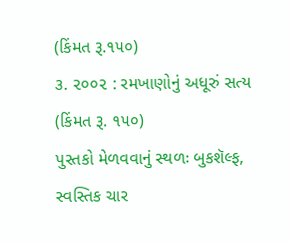(કિંમત રૂ.૧૫૦)
૩. ૨૦૦૨ : રમખાણોનું અધૂરું સત્ય (કિંમત રૂ. ૧૫૦)
પુસ્તકો મેળવવાનું સ્થળઃ બુકશૅલ્ફ, સ્વસ્તિક ચાર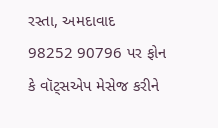રસ્તા, અમદાવાદ
98252 90796 પર ફોન કે વૉટ્સએપ મેસેજ કરીને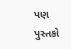પણ પુસ્તકો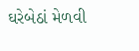ઘરેબેઠાં મેળવી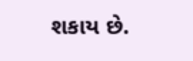શકાય છે.